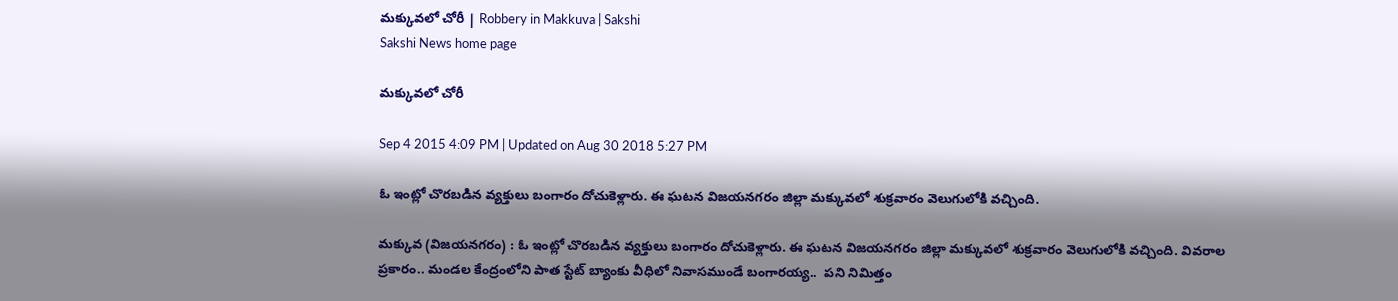మక్కువలో చోరీ | Robbery in Makkuva | Sakshi
Sakshi News home page

మక్కువలో చోరీ

Sep 4 2015 4:09 PM | Updated on Aug 30 2018 5:27 PM

ఓ ఇంట్లో చొరబడిన వ్యక్తులు బంగారం దోచుకెళ్లారు. ఈ ఘటన విజయనగరం జిల్లా మక్కువలో శుక్రవారం వెలుగులోకి వచ్చింది.

మక్కువ (విజయనగరం) : ఓ ఇంట్లో చొరబడిన వ్యక్తులు బంగారం దోచుకెళ్లారు. ఈ ఘటన విజయనగరం జిల్లా మక్కువలో శుక్రవారం వెలుగులోకి వచ్చింది. వివరాల ప్రకారం.. మండల కేంద్రంలోని పాత స్టేట్‌ బ్యాంకు వీధిలో నివాసముండే బంగారయ్య..  పని నిమిత్తం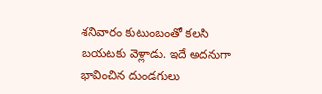శనివారం కుటుంబంతో కలసి బయటకు వెళ్లాడు. ఇదే అదనుగా భావించిన దుండగులు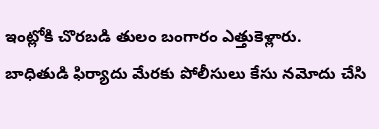ఇంట్లోకి చొరబడి తులం బంగారం ఎత్తుకెళ్లారు. బాధితుడి ఫిర్యాదు మేరకు పోలీసులు కేసు నమోదు చేసి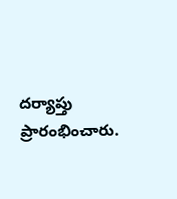దర్యాప్తు ప్రారంభించారు.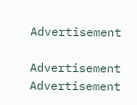Advertisement

Advertisement
Advertisement